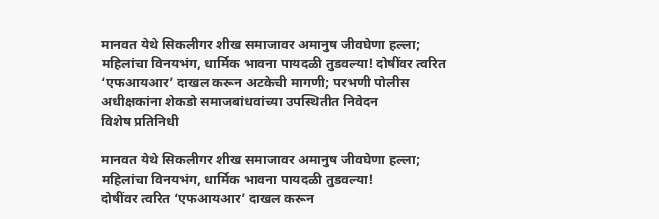मानवत येथे सिकलीगर शीख समाजावर अमानुष जीवघेणा हल्ला; महिलांचा विनयभंग, धार्मिक भावना पायदळी तुडवल्या! दोषींवर त्वरित ‘एफआयआर’ दाखल करून अटकेची मागणी; परभणी पोलीस अधीक्षकांना शेकडो समाजबांधवांच्या उपस्थितीत निवेदन
विशेष प्रतिनिधी

मानवत येथे सिकलीगर शीख समाजावर अमानुष जीवघेणा हल्ला; महिलांचा विनयभंग, धार्मिक भावना पायदळी तुडवल्या!
दोषींवर त्वरित ‘एफआयआर’ दाखल करून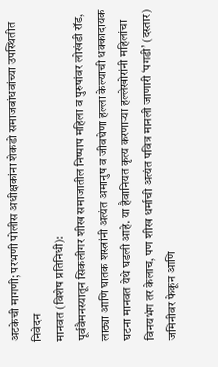अटकेची मागणी; परभणी पोलीस अधीक्षकांना शेकडो समाजबांधवांच्या उपस्थितीत निवेदन
मानवत (विशेष प्रतिनिधी):
पूर्ववैमनस्यातून सिकलीगर शीख समाजातील निष्पाप महिला व पुरुषांवर लोखंडी रॉड, लाठ्या आणि घातक शस्त्रांनी अत्यंत अमानुष व जीवघेणा हल्ला केल्याची धक्कादायक घटना मानवत येथे घडली आहे. या हैवानियत कृत्य करणाऱ्या हल्लेखोरांनी महिलांचा विनयभंग तर केलाच, पण शीख धर्माची अत्यंत पवित्र मानली जाणारी ‘पगडी’ (दस्तार) जमिनीवर फेकून आणि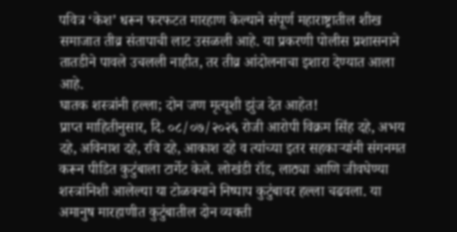पवित्र ‘केश’ धरून फरफटत मारहाण केल्याने संपूर्ण महाराष्ट्रातील शीख समाजात तीव्र संतापाची लाट उसळली आहे. या प्रकरणी पोलीस प्रशासनाने तातडीने पावले उचलली नाहीत, तर तीव्र आंदोलनाचा इशारा देण्यात आला आहे.
घातक शस्त्रांनी हल्ला; दोन जण मृत्यूशी झुंज देत आहेत!
प्राप्त माहितीनुसार, दि. ०८/०७/२०२६ रोजी आरोपी विक्रम सिंह दहे, अभय दहे, अविनाश दहे, रवि दहे, आकाश दहे व त्यांच्या इतर सहकाऱ्यांनी संगनमत करून पीडित कुटुंबाला टार्गेट केले. लोखंडी रॉड, लाठ्या आणि जीवघेण्या शस्त्रांनिशी आलेल्या या टोळक्याने निष्पाप कुटुंबावर हल्ला चढवला. या अमानुष मारहाणीत कुटुंबातील दोन व्यक्ती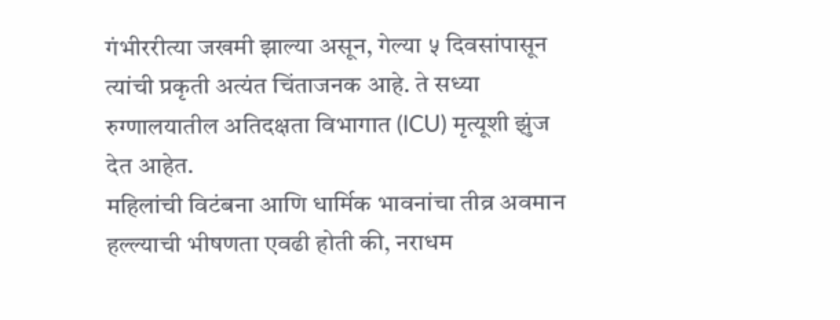गंभीररीत्या जखमी झाल्या असून, गेल्या ५ दिवसांपासून त्यांची प्रकृती अत्यंत चिंताजनक आहे. ते सध्या रुग्णालयातील अतिदक्षता विभागात (ICU) मृत्यूशी झुंज देत आहेत.
महिलांची विटंबना आणि धार्मिक भावनांचा तीव्र अवमान
हल्ल्याची भीषणता एवढी होती की, नराधम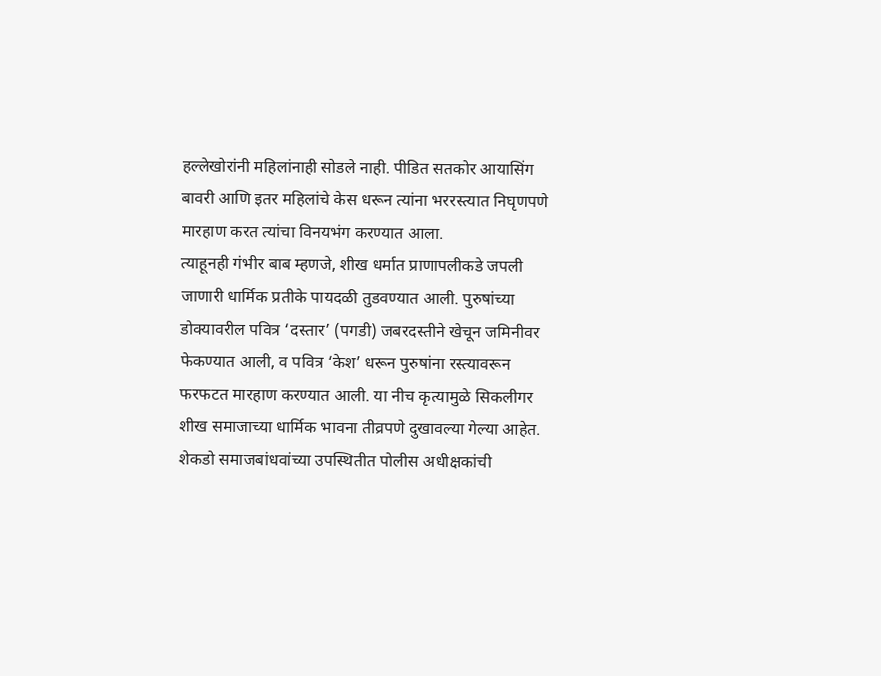हल्लेखोरांनी महिलांनाही सोडले नाही. पीडित सतकोर आयासिंग बावरी आणि इतर महिलांचे केस धरून त्यांना भररस्त्यात निघृणपणे मारहाण करत त्यांचा विनयभंग करण्यात आला.
त्याहूनही गंभीर बाब म्हणजे, शीख धर्मात प्राणापलीकडे जपली जाणारी धार्मिक प्रतीके पायदळी तुडवण्यात आली. पुरुषांच्या डोक्यावरील पवित्र ‘दस्तार’ (पगडी) जबरदस्तीने खेचून जमिनीवर फेकण्यात आली, व पवित्र ‘केश’ धरून पुरुषांना रस्त्यावरून फरफटत मारहाण करण्यात आली. या नीच कृत्यामुळे सिकलीगर शीख समाजाच्या धार्मिक भावना तीव्रपणे दुखावल्या गेल्या आहेत.
शेकडो समाजबांधवांच्या उपस्थितीत पोलीस अधीक्षकांची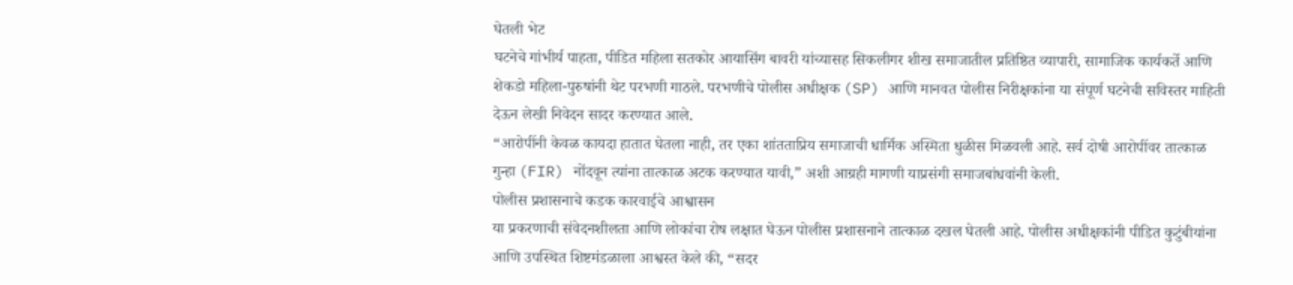घेतली भेट
घटनेचे गांभीर्य पाहता, पीडित महिला सतकोर आयासिंग बावरी यांच्यासह सिकलीगर शीख समाजातील प्रतिष्ठित व्यापारी, सामाजिक कार्यकर्ते आणि शेकडो महिला-पुरुषांनी थेट परभणी गाठले. परभणीचे पोलीस अधीक्षक (SP) आणि मानवत पोलीस निरीक्षकांना या संपूर्ण घटनेची सविस्तर माहिती देऊन लेखी निवेदन सादर करण्यात आले.
“आरोपींनी केवळ कायदा हातात घेतला नाही, तर एका शांतताप्रिय समाजाची धार्मिक अस्मिता धुळीस मिळवली आहे. सर्व दोषी आरोपींवर तात्काळ गुन्हा (FIR) नोंदवून त्यांना तात्काळ अटक करण्यात यावी,” अशी आग्रही मागणी याप्रसंगी समाजबांधवांनी केली.
पोलीस प्रशासनाचे कडक कारवाईचे आश्वासन
या प्रकरणाची संवेदनशीलता आणि लोकांचा रोष लक्षात घेऊन पोलीस प्रशासनाने तात्काळ दखल घेतली आहे. पोलीस अधीक्षकांनी पीडित कुटुंबीयांना आणि उपस्थित शिष्टमंडळाला आश्वस्त केले की, “सदर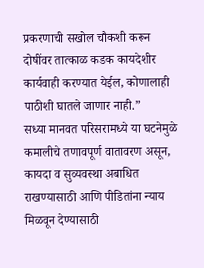प्रकरणाची सखोल चौकशी करून दोषींवर तात्काळ कडक कायदेशीर कार्यवाही करण्यात येईल, कोणालाही पाठीशी घातले जाणार नाही.”
सध्या मानवत परिसरामध्ये या घटनेमुळे कमालीचे तणावपूर्ण वातावरण असून, कायदा व सुव्यवस्था अबाधित राखण्यासाठी आणि पीडितांना न्याय मिळवून देण्यासाठी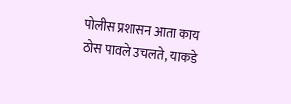पोलीस प्रशासन आता काय ठोस पावले उचलते, याकडे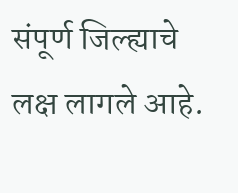संपूर्ण जिल्ह्याचे लक्ष लागले आहे.